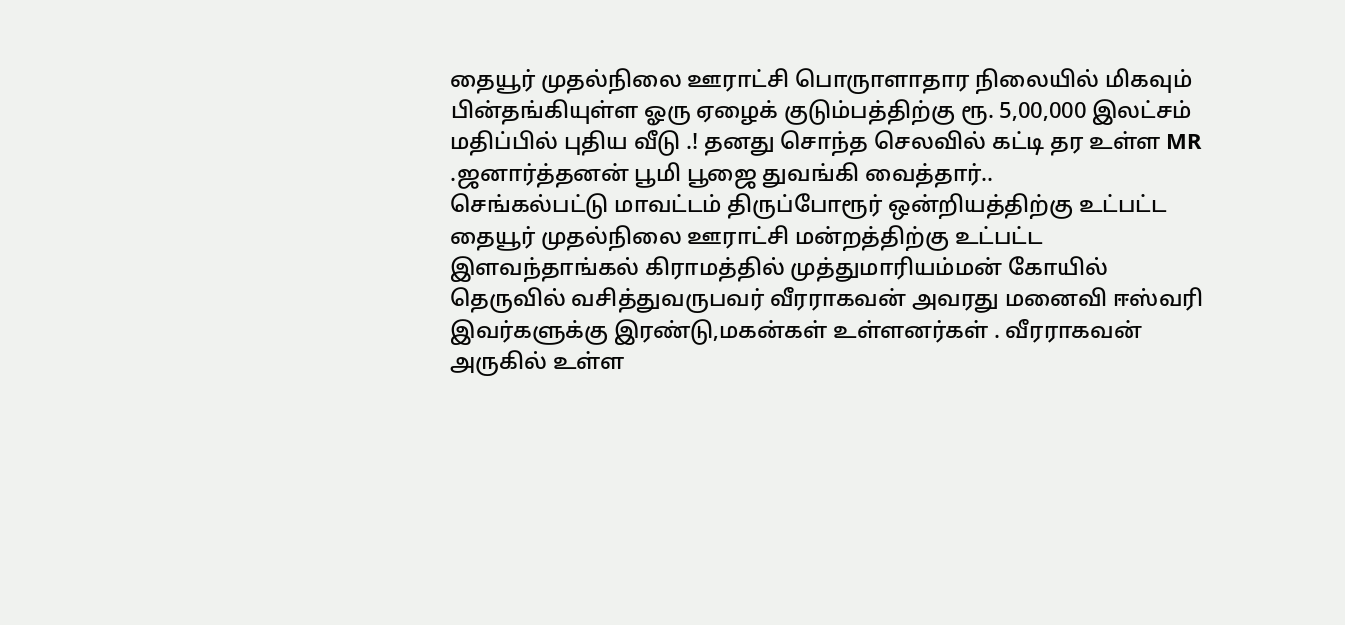தையூர் முதல்நிலை ஊராட்சி பொருாளாதார நிலையில் மிகவும் பின்தங்கியுள்ள ஓரு ஏழைக் குடும்பத்திற்கு ரூ. 5,00,000 இலட்சம் மதிப்பில் புதிய வீடு .! தனது சொந்த செலவில் கட்டி தர உள்ள MR .ஜனார்த்தனன் பூமி பூஜை துவங்கி வைத்தார்..
செங்கல்பட்டு மாவட்டம் திருப்போரூர் ஒன்றியத்திற்கு உட்பட்ட தையூர் முதல்நிலை ஊராட்சி மன்றத்திற்கு உட்பட்ட இளவந்தாங்கல் கிராமத்தில் முத்துமாரியம்மன் கோயில் தெருவில் வசித்துவருபவர் வீரராகவன் அவரது மனைவி ஈஸ்வரி இவர்களுக்கு இரண்டு,மகன்கள் உள்ளனர்கள் . வீரராகவன் அருகில் உள்ள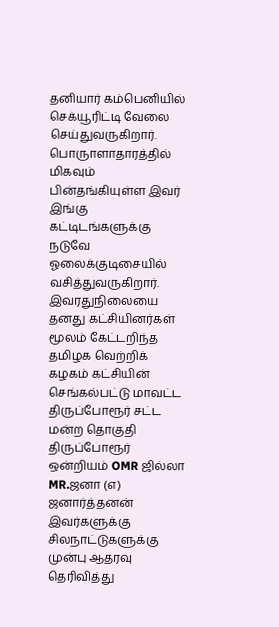தனியார் கம்பெனியில் செக்யூரிட்டி வேலை செய்துவருகிறார். பொருாளாதாரத்தில் மிகவும் பின்தங்கியுள்ள இவர் இங்கு கட்டிடங்களுக்கு நடுவே ஓலைக்குடிசையில் வசித்துவருகிறார். இவரதுநிலையை தனது கட்சியினர்கள் மூலம் கேட்டறிந்த தமிழக வெற்றிக் கழகம் கட்சியின் செங்கல்பட்டு மாவட்ட திருப்போரூர் சட்ட மன்ற தொகுதி திருப்போரூர் ஒன்றியம் OMR ஜில்லா MR.ஜனா (எ) ஜனார்த்தனன் இவர்களுக்கு சிலநாட்டுகளுக்கு முன்பு ஆதரவு தெரிவித்து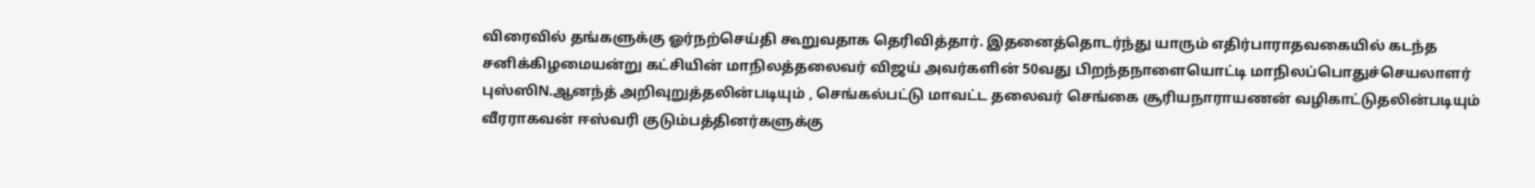விரைவில் தங்களுக்கு ஓர்நற்செய்தி கூறுவதாக தெரிவித்தார். இதனைத்தொடர்ந்து யாரும் எதிர்பாராதவகையில் கடந்த சனிக்கிழமையன்று கட்சியின் மாநிலத்தலைவர் விஜய் அவர்களின் 50வது பிறந்தநாளையொட்டி மாநிலப்பொதுச்செயலாளர் புஸ்ஸிN.ஆனந்த் அறிவுறுத்தலின்படியும் , செங்கல்பட்டு மாவட்ட தலைவர் செங்கை சூரியநாராயணன் வழிகாட்டுதலின்படியும் வீரராகவன் ஈஸ்வரி குடும்பத்தினர்களுக்கு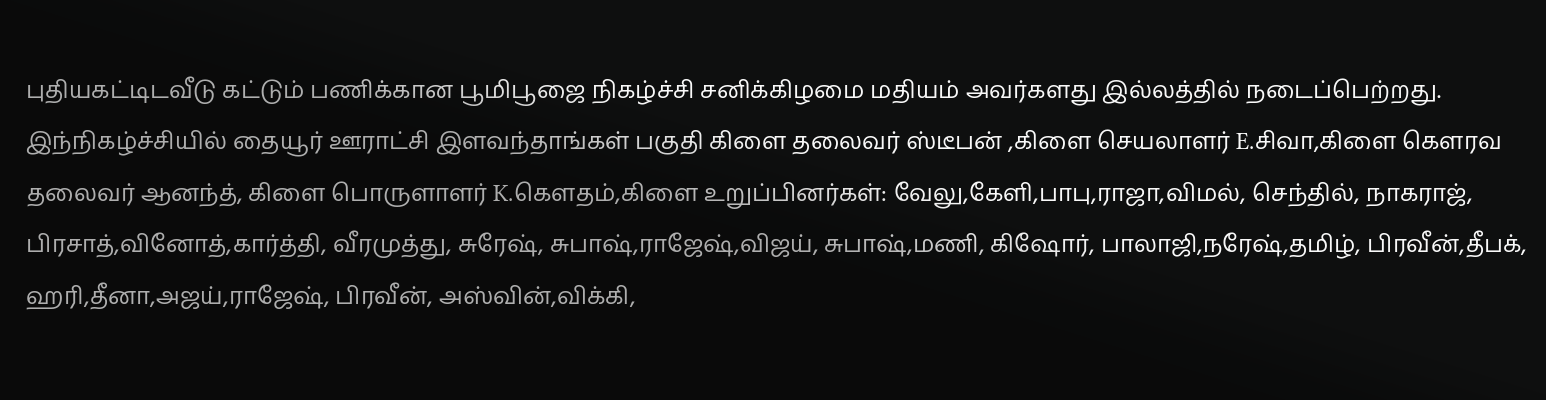புதியகட்டிடவீடு கட்டும் பணிக்கான பூமிபூஜை நிகழ்ச்சி சனிக்கிழமை மதியம் அவர்களது இல்லத்தில் நடைப்பெற்றது.
இந்நிகழ்ச்சியில் தையூர் ஊராட்சி இளவந்தாங்கள் பகுதி கிளை தலைவர் ஸ்டீபன் ,கிளை செயலாளர் E.சிவா,கிளை கௌரவ தலைவர் ஆனந்த், கிளை பொருளாளர் K.கௌதம்,கிளை உறுப்பினர்கள்: வேலு,கேளி,பாபு,ராஜா,விமல், செந்தில், நாகராஜ், பிரசாத்,வினோத்,கார்த்தி, வீரமுத்து, சுரேஷ், சுபாஷ்,ராஜேஷ்,விஜய், சுபாஷ்,மணி, கிஷோர், பாலாஜி,நரேஷ்,தமிழ், பிரவீன்,தீபக், ஹரி,தீனா,அஜய்,ராஜேஷ், பிரவீன், அஸ்வின்,விக்கி,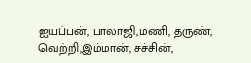ஐயப்பன், பாலாஜி,மணி, தருண், வெற்றி,இம்மான், சச்சின்,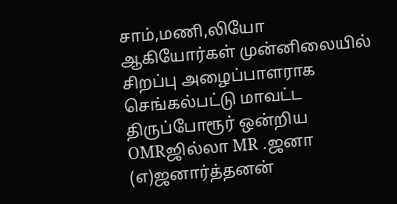சாம்,மணி,லியோ ஆகியோர்கள் முன்னிலையில் சிறப்பு அழைப்பாளராக செங்கல்பட்டு மாவட்ட திருப்போரூர் ஒன்றிய OMRஜில்லா MR .ஜனா (எ)ஜனார்த்தனன்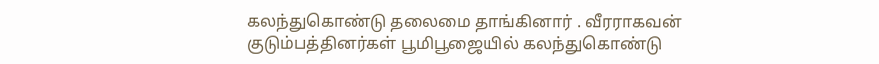கலந்துகொண்டு தலைமை தாங்கினார் . வீரராகவன் குடும்பத்தினர்கள் பூமிபூஜையில் கலந்துகொண்டு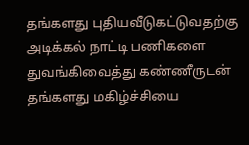தங்களது புதியவீடுகட்டுவதற்கு அடிக்கல் நாட்டி பணிகளை துவங்கிவைத்து கண்ணீருடன் தங்களது மகிழ்ச்சியை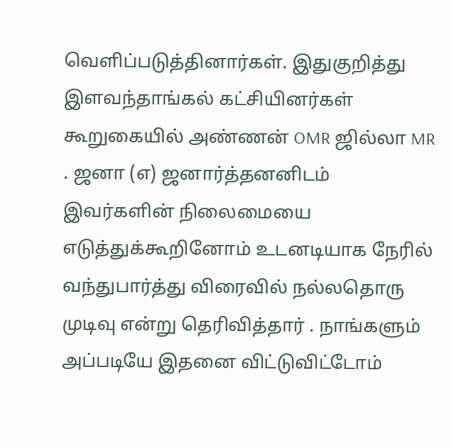வெளிப்படுத்தினார்கள். இதுகுறித்து இளவந்தாங்கல் கட்சியினர்கள் கூறுகையில் அண்ணன் OMR ஜில்லா MR . ஜனா (எ) ஜனார்த்தனனிடம் இவர்களின் நிலைமையை எடுத்துக்கூறினோம் உடனடியாக நேரில் வந்துபார்த்து விரைவில் நல்லதொரு முடிவு என்று தெரிவித்தார் . நாங்களும் அப்படியே இதனை விட்டுவிட்டோம்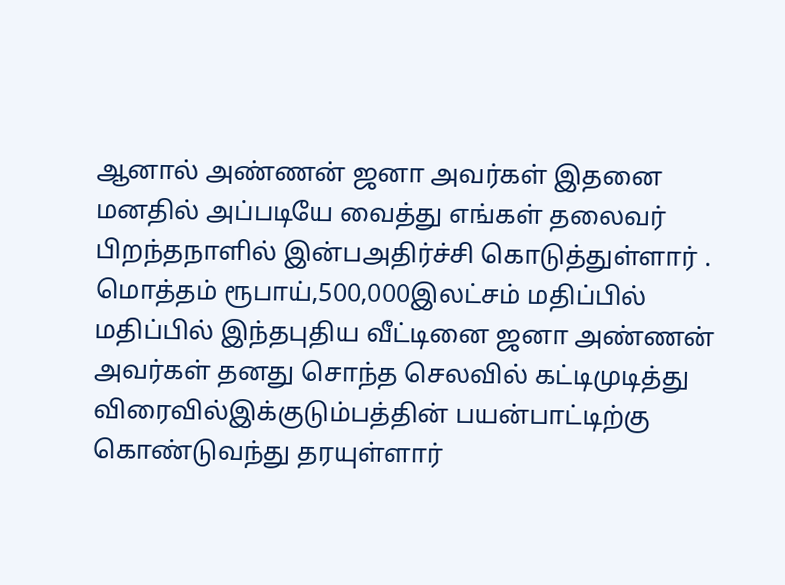ஆனால் அண்ணன் ஜனா அவர்கள் இதனை மனதில் அப்படியே வைத்து எங்கள் தலைவர் பிறந்தநாளில் இன்பஅதிர்ச்சி கொடுத்துள்ளார் .
மொத்தம் ரூபாய்,500,000இலட்சம் மதிப்பில் மதிப்பில் இந்தபுதிய வீட்டினை ஜனா அண்ணன் அவர்கள் தனது சொந்த செலவில் கட்டிமுடித்து விரைவில்இக்குடும்பத்தின் பயன்பாட்டிற்கு கொண்டுவந்து தரயுள்ளார்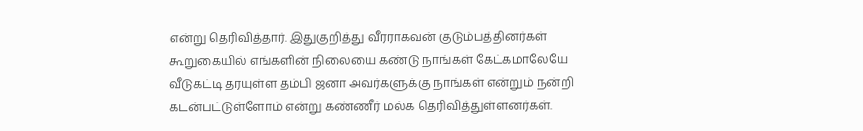என்று தெரிவித்தார். இதுகுறித்து வீரராகவன் குடும்பத்தினர்கள் கூறுகையில் எங்களின் நிலையை கண்டு நாங்கள் கேட்கமாலேயே வீடுகட்டி தரயுள்ள தம்பி ஜனா அவர்களுக்கு நாங்கள் என்றும் நன்றி கடன்பட்டுள்ளோம் என்று கண்ணீர் மல்க தெரிவித்துள்ளனர்கள்.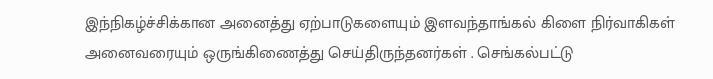இந்நிகழ்ச்சிக்கான அனைத்து ஏற்பாடுகளையும் இளவந்தாங்கல் கிளை நிர்வாகிகள் அனைவரையும் ஒருங்கிணைத்து செய்திருந்தனர்கள் . செங்கல்பட்டு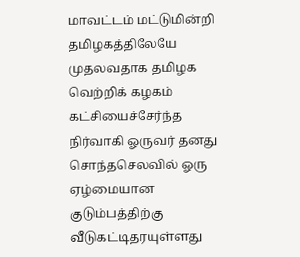மாவட்டம் மட்டுமின்றி தமிழகத்திலேயே முதலவதாக தமிழக வெற்றிக் கழகம் கட்சியைச்சேர்ந்த நிர்வாகி ஓருவர் தனது சொந்தசெலவில் ஓரு ஏழ்மையான குடும்பத்திற்கு வீடுகட்டிதரயுள்ளது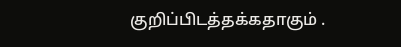குறிப்பிடத்தக்கதாகும் .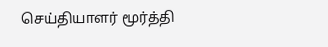செய்தியாளர் மூர்த்தி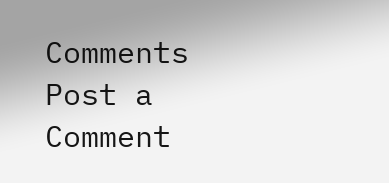Comments
Post a Comment